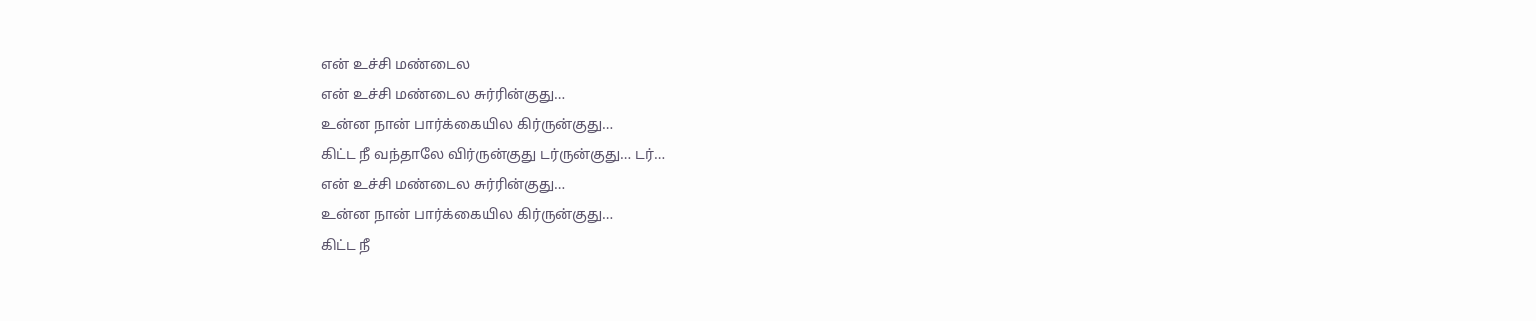என் உச்சி மண்டைல
என் உச்சி மண்டைல சுர்ரின்குது…
உன்ன நான் பார்க்கையில கிர்ருன்குது…
கிட்ட நீ வந்தாலே விர்ருன்குது டர்ருன்குது… டர்…
என் உச்சி மண்டைல சுர்ரின்குது…
உன்ன நான் பார்க்கையில கிர்ருன்குது…
கிட்ட நீ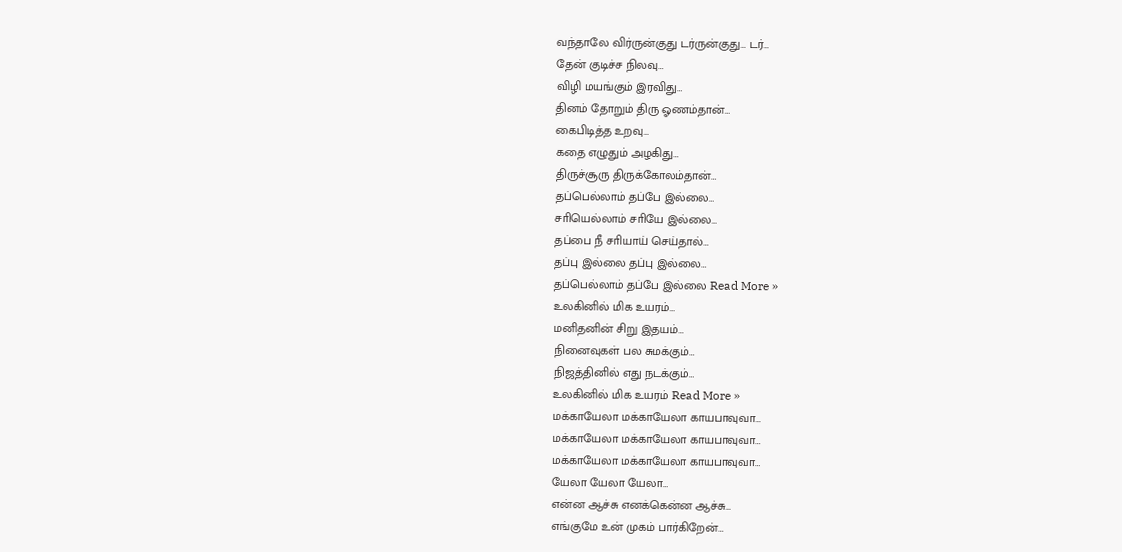வந்தாலே விர்ருன்குது டர்ருன்குது… டர்…
தேன் குடிச்ச நிலவு…
விழி மயங்கும் இரவிது…
தினம் தோறும் திரு ஓணம்தான்…
கைபிடித்த உறவு…
கதை எழுதும் அழகிது…
திருச்சூரு திருக்கோலம்தான்…
தப்பெல்லாம் தப்பே இல்லை…
சாியெல்லாம் சாியே இல்லை…
தப்பை நீ சாியாய் செய்தால்…
தப்பு இல்லை தப்பு இல்லை…
தப்பெல்லாம் தப்பே இல்லை Read More »
உலகினில் மிக உயரம்…
மனிதனின் சிறு இதயம்…
நினைவுகள் பல சுமக்கும்…
நிஜத்தினில் எது நடக்கும்…
உலகினில் மிக உயரம் Read More »
மக்காயேலா மக்காயேலா காயபாவுவா…
மக்காயேலா மக்காயேலா காயபாவுவா…
மக்காயேலா மக்காயேலா காயபாவுவா…
யேலா யேலா யேலா…
என்ன ஆச்சு எனக்கென்ன ஆச்சு…
எங்குமே உன் முகம் பார்கிறேன்…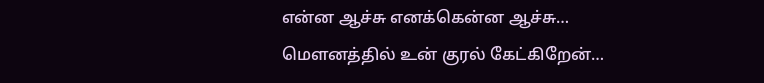என்ன ஆச்சு எனக்கென்ன ஆச்சு…
மௌனத்தில் உன் குரல் கேட்கிறேன்…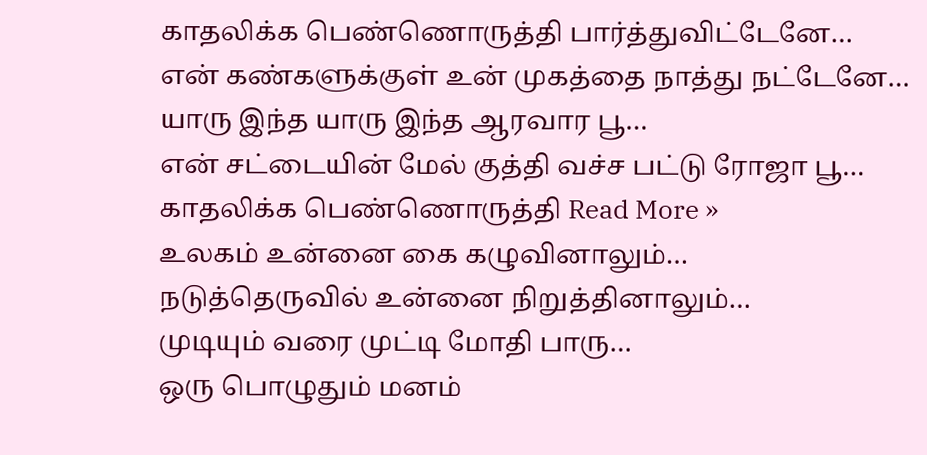காதலிக்க பெண்ணொருத்தி பார்த்துவிட்டேனே…
என் கண்களுக்குள் உன் முகத்தை நாத்து நட்டேனே…
யாரு இந்த யாரு இந்த ஆரவார பூ…
என் சட்டையின் மேல் குத்தி வச்ச பட்டு ரோஜா பூ…
காதலிக்க பெண்ணொருத்தி Read More »
உலகம் உன்னை கை கழுவினாலும்…
நடுத்தெருவில் உன்னை நிறுத்தினாலும்…
முடியும் வரை முட்டி மோதி பாரு…
ஒரு பொழுதும் மனம்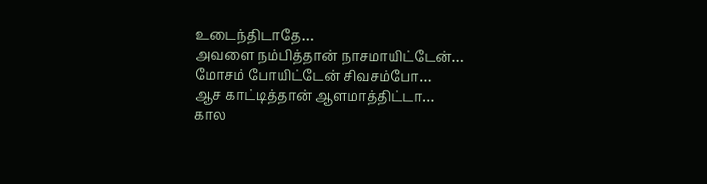உடைந்திடாதே…
அவளை நம்பித்தான் நாசமாயிட்டேன்…
மோசம் போயிட்டேன் சிவசம்போ…
ஆச காட்டித்தான் ஆளமாத்திட்டா…
கால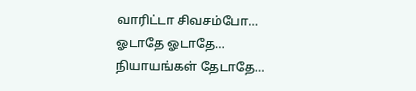வாரிட்டா சிவசம்போ…
ஓடாதே ஓடாதே…
நியாயங்கள் தேடாதே…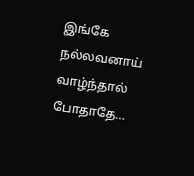இங்கே நல்லவனாய் வாழ்ந்தால் போதாதே…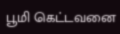பூமி கெட்டவனை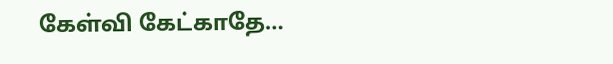கேள்வி கேட்காதே…